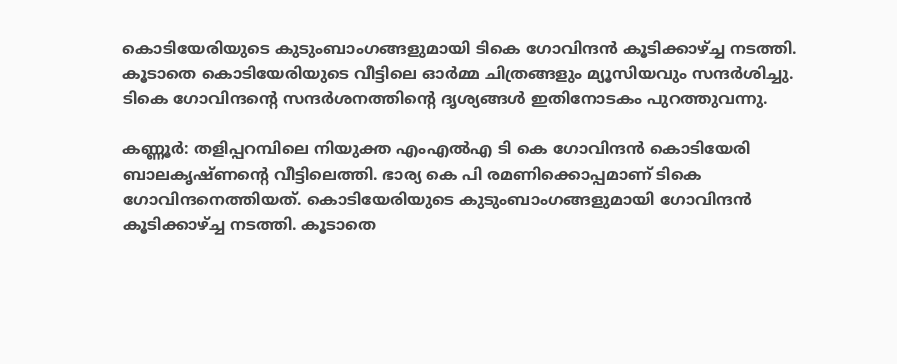കൊടിയേരിയുടെ കുടുംബാംഗങ്ങളുമായി ടികെ ഗോവിന്ദൻ കൂടിക്കാഴ്ച്ച നടത്തി. കൂടാതെ കൊടിയേരിയുടെ വീട്ടിലെ ഓർമ്മ ചിത്രങ്ങളും മ്യൂസിയവും സന്ദർശിച്ചു. ടികെ ഗോവിന്ദൻ്റെ സന്ദർശനത്തിന്റെ ദൃശ്യങ്ങൾ ഇതിനോടകം പുറത്തുവന്നു.

കണ്ണൂർ: തളിപ്പറമ്പിലെ നിയുക്ത എംഎൽഎ ടി കെ ഗോവിന്ദൻ കൊടിയേരി ബാലകൃഷ്ണന്റെ വീട്ടിലെത്തി. ഭാര്യ കെ പി രമണിക്കൊപ്പമാണ് ടികെ ഗോവിന്ദനെത്തിയത്. കൊടിയേരിയുടെ കുടുംബാംഗങ്ങളുമായി ഗോവിന്ദൻ കൂടിക്കാഴ്ച്ച നടത്തി. കൂടാതെ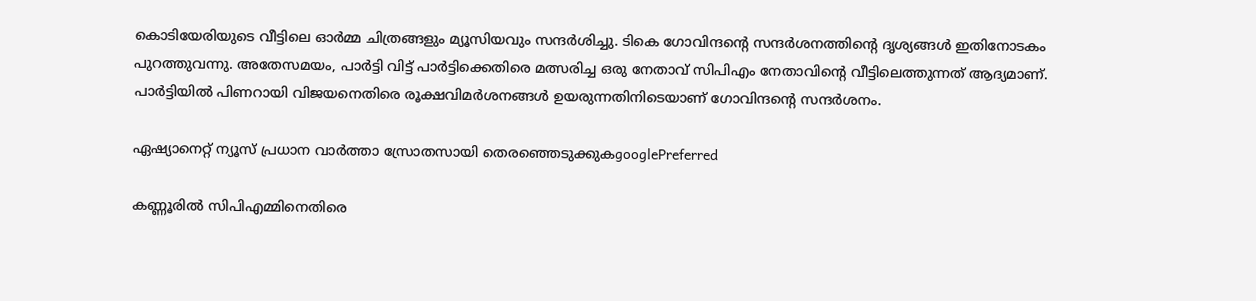കൊടിയേരിയുടെ വീട്ടിലെ ഓർമ്മ ചിത്രങ്ങളും മ്യൂസിയവും സന്ദർശിച്ചു. ടികെ ഗോവിന്ദൻ്റെ സന്ദർശനത്തിന്റെ ദൃശ്യങ്ങൾ ഇതിനോടകം പുറത്തുവന്നു. അതേസമയം, പാർട്ടി വിട്ട് പാർട്ടിക്കെതിരെ മത്സരിച്ച ഒരു നേതാവ് സിപിഎം നേതാവിന്റെ വീട്ടിലെത്തുന്നത് ആദ്യമാണ്. പാർട്ടിയിൽ പിണറായി വിജയനെതിരെ രൂക്ഷവിമർശനങ്ങൾ ഉയരുന്നതിനിടെയാണ് ഗോവിന്ദൻ്റെ സന്ദർശനം.

ഏഷ്യാനെറ്റ് ന്യൂസ് പ്രധാന വാർത്താ സ്രോതസായി തെരഞ്ഞെടുക്കുകgooglePreferred

കണ്ണൂരിൽ സിപിഎമ്മിനെതിരെ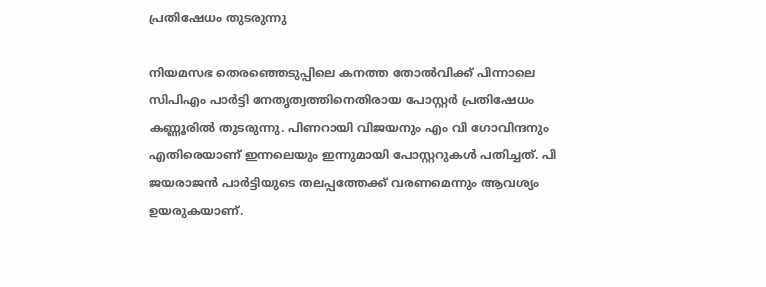പ്രതിഷേധം തുടരുന്നു

നിയമസഭ തെരഞ്ഞെടുപ്പിലെ കനത്ത തോല്‍വിക്ക് പിന്നാലെ സിപിഎം പാർട്ടി നേതൃത്വത്തിനെതിരായ പോസ്റ്റർ പ്രതിഷേധം കണ്ണൂരിൽ തുടരുന്നു. പിണറായി വിജയനും എം വി ഗോവിന്ദനും എതിരെയാണ് ഇന്നലെയും ഇന്നുമായി പോസ്റ്ററുകൾ പതിച്ചത്. പി ജയരാജൻ പാർട്ടിയുടെ തലപ്പത്തേക്ക് വരണമെന്നും ആവശ്യം ഉയരുകയാണ്.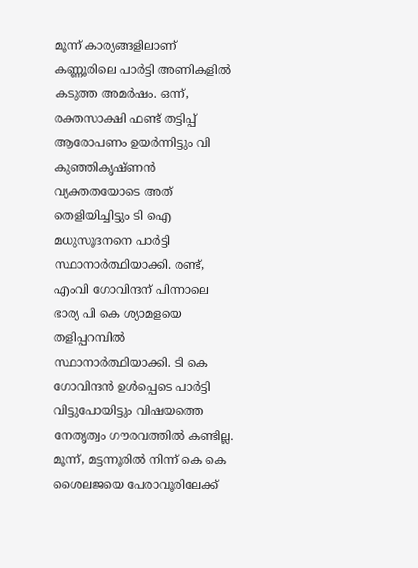മൂന്ന് കാര്യങ്ങളിലാണ് കണ്ണൂരിലെ പാർട്ടി അണികളിൽ കടുത്ത അമർഷം. ഒന്ന്, രക്തസാക്ഷി ഫണ്ട് തട്ടിപ്പ് ആരോപണം ഉയർന്നിട്ടും വി കുഞ്ഞികൃഷ്ണൻ വ്യക്തതയോടെ അത് തെളിയിച്ചിട്ടും ടി ഐ മധുസൂദനനെ പാർട്ടി സ്ഥാനാർത്ഥിയാക്കി. രണ്ട്, എംവി ഗോവിന്ദന് പിന്നാലെ ഭാര്യ പി കെ ശ്യാമളയെ തളിപ്പറമ്പിൽ സ്ഥാനാർത്ഥിയാക്കി. ടി കെ ഗോവിന്ദൻ ഉൾപ്പെടെ പാർട്ടി വിട്ടുപോയിട്ടും വിഷയത്തെ നേതൃത്വം ഗൗരവത്തിൽ കണ്ടില്ല. മൂന്ന്, മട്ടന്നൂരിൽ നിന്ന് കെ കെ ശൈലജയെ പേരാവൂരിലേക്ക്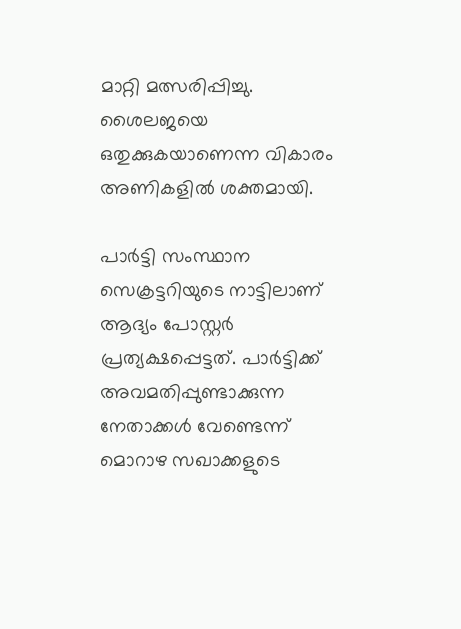മാറ്റി മത്സരിപ്പിച്ചു. ശൈലജയെ ഒതുക്കുകയാണെന്ന വികാരം അണികളിൽ ശക്തമായി.

പാർട്ടി സംസ്ഥാന സെക്രട്ടറിയുടെ നാട്ടിലാണ് ആദ്യം പോസ്റ്റർ പ്രത്യക്ഷപ്പെട്ടത്. പാർട്ടിക്ക് അവമതിപ്പുണ്ടാക്കുന്ന നേതാക്കൾ വേണ്ടെന്ന് മൊറാഴ സഖാക്കളുടെ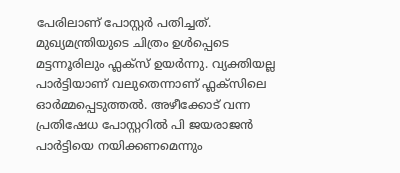പേരിലാണ് പോസ്റ്റർ പതിച്ചത്. മുഖ്യമന്ത്രിയുടെ ചിത്രം ഉൾപ്പെടെ മട്ടന്നൂരിലും ഫ്ലക്സ് ഉയര്‍ന്നു. വ്യക്തിയല്ല പാർട്ടിയാണ് വലുതെന്നാണ് ഫ്ലക്സിലെ ഓർമ്മപ്പെടുത്തൽ. അഴീക്കോട് വന്ന പ്രതിഷേധ പോസ്റ്ററിൽ പി ജയരാജൻ പാർട്ടിയെ നയിക്കണമെന്നും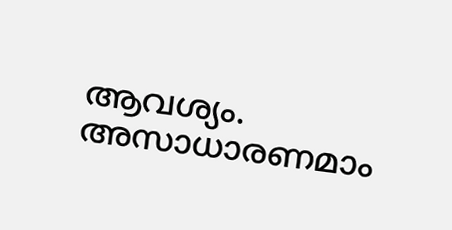ആവശ്യം. അസാധാരണമാം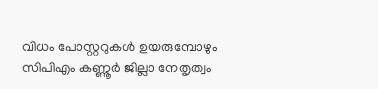വിധം പോസ്റ്ററുകൾ ഉയരുമ്പോഴും സിപിഎം കണ്ണൂർ ജില്ലാ നേതൃത്വം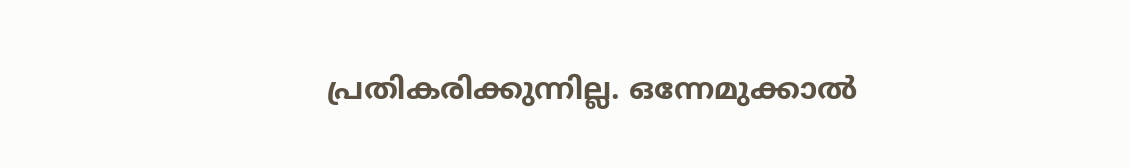പ്രതികരിക്കുന്നില്ല. ഒന്നേമുക്കാൽ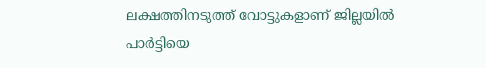ലക്ഷത്തിനടുത്ത് വോട്ടുകളാണ് ജില്ലയിൽ പാർട്ടിയെ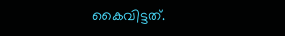കൈവിട്ടത്.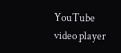YouTube video player